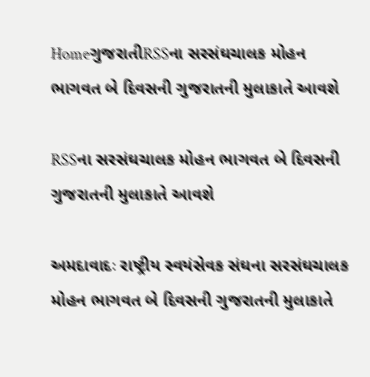HomeગુજરાતીRSSના સરસંઘચાલક મોહન ભાગવત બે દિવસની ગુજરાતની મુલાકાતે આવશે

RSSના સરસંઘચાલક મોહન ભાગવત બે દિવસની ગુજરાતની મુલાકાતે આવશે

અમદાવાદઃ રાષ્ટ્રીય સ્વયંસેવક સંઘના સરસંઘચાલક મોહન ભાગવત બે દિવસની ગુજરાતની મુલાકાતે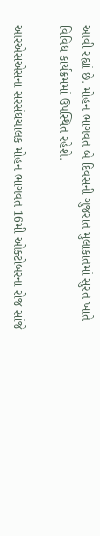આવી રહ્યાં છે. મોહન ભાગવત બે દિવસની ગુજરાત મુલાકાતમાં સુરત ખાતે વિવિધ કાર્યક્રમમાં ઉપસ્થિત રહેશે.

આરએસએસના સરસંઘચાલક મોહન ભાગવત 16મી ઓક્ટોબરના રોજ સાંજે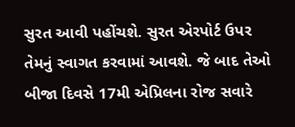સુરત આવી પહોંચશે. સુરત એરપોર્ટ ઉપર તેમનું સ્વાગત કરવામાં આવશે. જે બાદ તેઓ બીજા દિવસે 17મી એપ્રિલના રોજ સવારે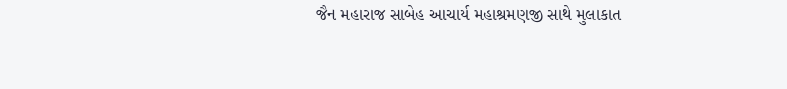જૈન મહારાજ સાબેહ આચાર્ય મહાશ્રમણજી સાથે મુલાકાત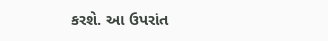કરશે. આ ઉપરાંત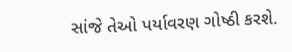સાંજે તેઓ પર્યાવરણ ગોષ્ઠી કરશે.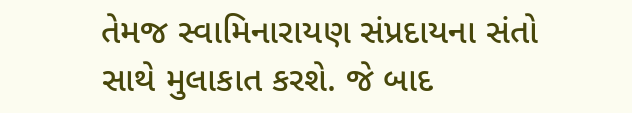તેમજ સ્વામિનારાયણ સંપ્રદાયના સંતો સાથે મુલાકાત કરશે. જે બાદ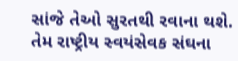સાંજે તેઓ સુરતથી રવાના થશે. તેમ રાષ્ટ્રીય સ્વયંસેવક સંઘના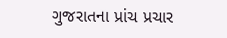ગુજરાતના પ્રાંચ પ્રચાર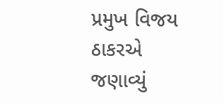પ્રમુખ વિજય ઠાકરએ જણાવ્યું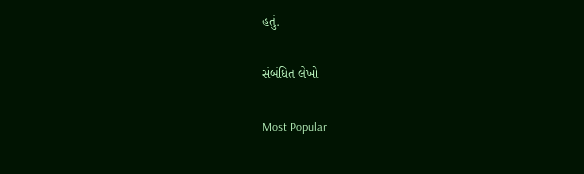હતું.

સંબંધિત લેખો

Most Popular